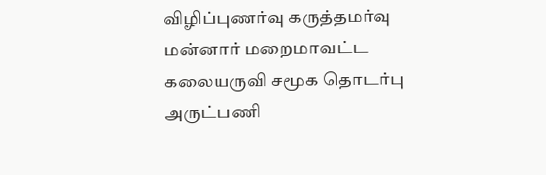விழிப்புணர்வு கருத்தமர்வு
மன்னார் மறைமாவட்ட கலையருவி சமூக தொடர்பு அருட்பணி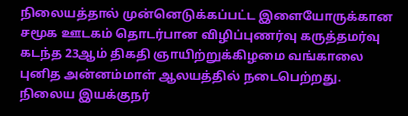நிலையத்தால் முன்னெடுக்கப்பட்ட இளையோருக்கான சமூக ஊடகம் தொடர்பான விழிப்புணர்வு கருத்தமர்வு கடந்த 23ஆம் திகதி ஞாயிற்றுக்கிழமை வங்காலை புனித அன்னம்மாள் ஆலயத்தில் நடைபெற்றது. நிலைய இயக்குநர்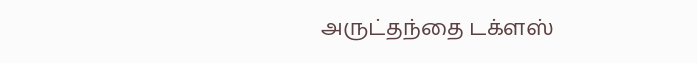அருட்தந்தை டக்ளஸ்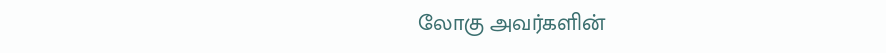லோகு அவர்களின்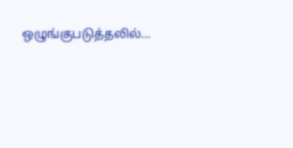ஒழுங்குபடுத்தலில்…